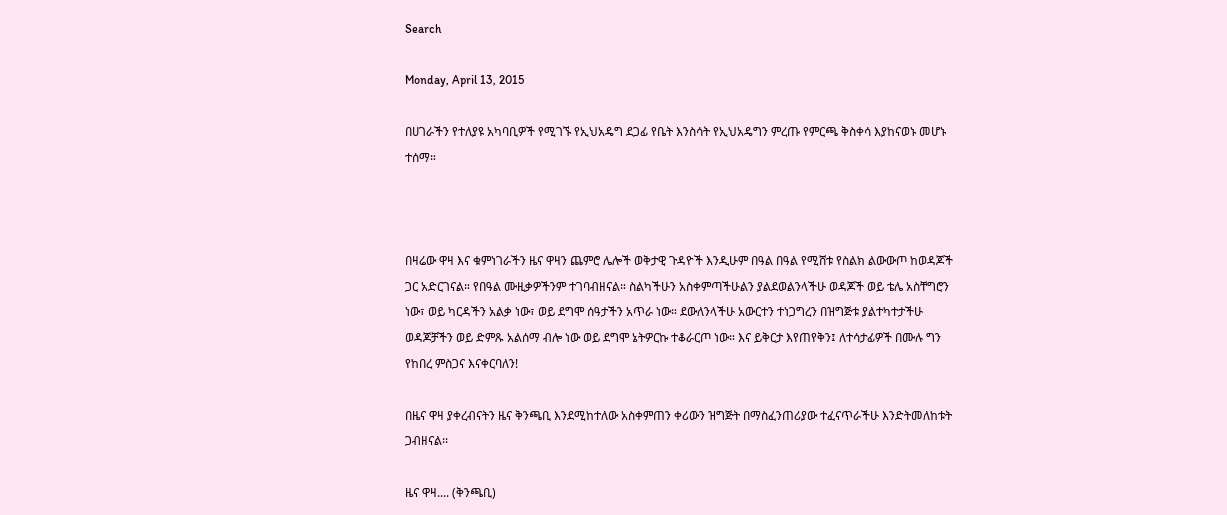Search

Monday, April 13, 2015

በሀገራችን የተለያዩ አካባቢዎች የሚገኙ የኢህአዴግ ደጋፊ የቤት እንስሳት የኢህአዴግን ምረጡ የምርጫ ቅስቀሳ እያከናወኑ መሆኑ ተሰማ።



በዛሬው ዋዛ እና ቁምነገራችን ዜና ዋዛን ጨምሮ ሌሎች ወቅታዊ ጉዳዮች እንዲሁም በዓል በዓል የሚሸቱ የስልክ ልውውጦ ከወዳጆች ጋር አድርገናል። የበዓል ሙዚቃዎችንም ተገባብዘናል። ስልካችሁን አስቀምጣችሁልን ያልደወልንላችሁ ወዳጆች ወይ ቴሌ አስቸግሮን ነው፣ ወይ ካርዳችን አልቃ ነው፣ ወይ ደግሞ ሰዓታችን አጥራ ነው። ደውለንላችሁ አውርተን ተነጋግረን በዝግጅቱ ያልተካተታችሁ ወዳጆቻችን ወይ ድምጹ አልሰማ ብሎ ነው ወይ ደግሞ ኔትዎርኩ ተቆራርጦ ነው። እና ይቅርታ እየጠየቅን፤ ለተሳታፊዎች በሙሉ ግን የከበረ ምስጋና እናቀርባለን!

በዜና ዋዛ ያቀረብናትን ዜና ቅንጫቢ እንደሚከተለው አስቀምጠን ቀሪውን ዝግጅት በማስፈንጠሪያው ተፈናጥራችሁ እንድትመለከቱት ጋብዘናል፡፡

ዜና ዋዛ.... (ቅንጫቢ)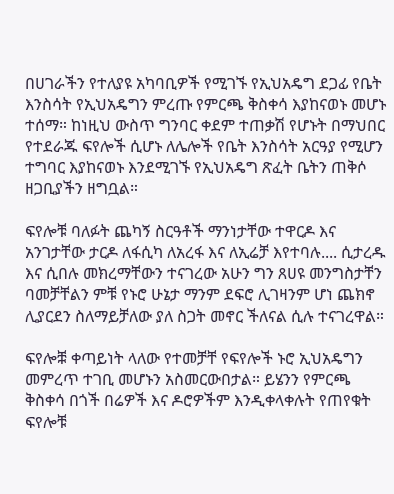በሀገራችን የተለያዩ አካባቢዎች የሚገኙ የኢህአዴግ ደጋፊ የቤት እንስሳት የኢህአዴግን ምረጡ የምርጫ ቅስቀሳ እያከናወኑ መሆኑ ተሰማ። ከነዚህ ውስጥ ግንባር ቀደም ተጠቃሽ የሆኑት በማህበር የተደራጁ ፍየሎች ሲሆኑ ለሌሎች የቤት እንስሳት አርዓያ የሚሆን ተግባር እያከናወኑ እንደሚገኙ የኢህአዴግ ጽፈት ቤትን ጠቅሶ ዘጋቢያችን ዘግቧል።

ፍየሎቹ ባለፉት ጨካኝ ስርዓቶች ማንነታቸው ተዋርዶ እና አንገታቸው ታርዶ ለፋሲካ ለአረፋ እና ለኢሬቻ እየተባሉ.... ሲታረዱ እና ሲበሉ መክረማቸውን ተናገረው አሁን ግን ጸሀዩ መንግስታቸን ባመቻቸልን ምቹ የኑሮ ሁኔታ ማንም ደፍሮ ሊገዛንም ሆነ ጨክኖ ሊያርደን ስለማይቻለው ያለ ስጋት መኖር ችለናል ሲሉ ተናገረዋል።

ፍየሎⶩ ቀጣይነት ላለው የተመቻቸ የፍየሎች ኑሮ ኢህአዴግን መምረጥ ተገቢ መሆኑን አስመርውበታል። ይሄንን የምርጫ ቅስቀሳ በጎች በሬዎች እና ዶሮዎችም እንዲቀላቀሉት የጠየቁት ፍየሎቹ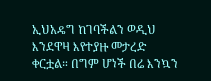ኢህአዴግ ከገባችልን ወዲህ እንደዋዛ እየተያዙ መታረድ ቀርቷል። በግም ሆነች በሬ እንኳን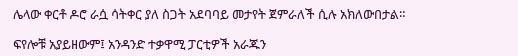ሌላው ቀርቶ ዶሮ ራሷ ሳትቀር ያለ ስጋት አደባባይ መታየት ጀምራለች ሲሉ አክለውበታል።

ፍየሎቹ አያይዘውም፤ አንዳንድ ተቃዋሚ ፓርቲዎች አራጁን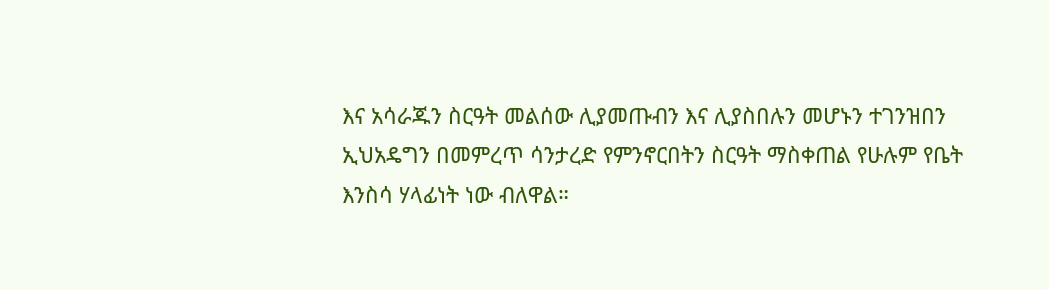እና አሳራጁን ስርዓት መልሰው ሊያመጡብን እና ሊያስበሉን መሆኑን ተገንዝበን ኢህአዴግን በመምረጥ ሳንታረድ የምንኖርበትን ስርዓት ማስቀጠል የሁሉም የቤት እንስሳ ሃላፊነት ነው ብለዋል።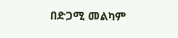በድጋሚ መልካም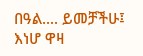በዓል.... ይመቻችሁ፤ እነሆ ዋዛ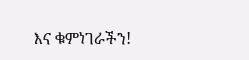እና ቁምነገራችን!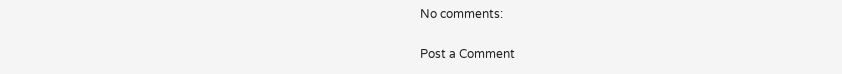No comments:

Post a Comment